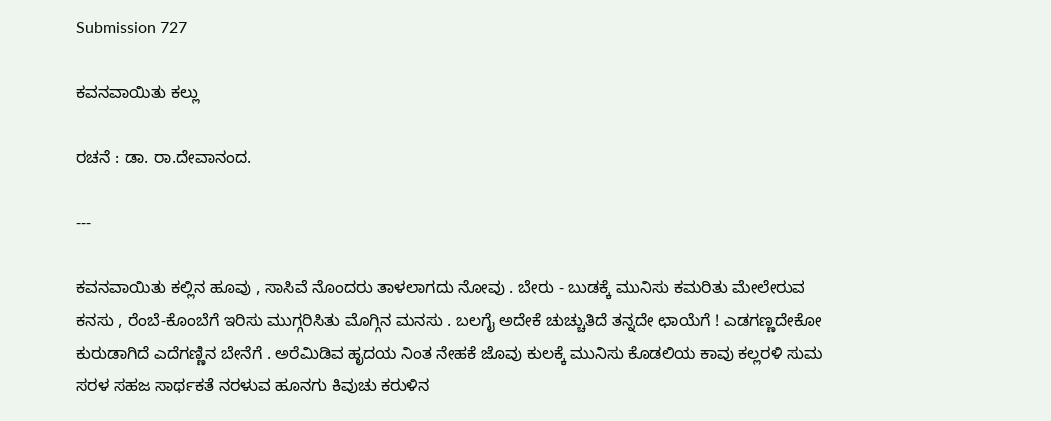Submission 727

ಕವನವಾಯಿತು ಕಲ್ಲು

ರಚನೆ : ಡಾ. ರಾ.ದೇವಾನಂದ.

---

ಕವನವಾಯಿತು ಕಲ್ಲಿನ ಹೂವು , ಸಾಸಿವೆ ನೊಂದರು ತಾಳಲಾಗದು ನೋವು . ಬೇರು - ಬುಡಕ್ಕೆ ಮುನಿಸು ಕಮರಿತು ಮೇಲೇರುವ ಕನಸು , ರೆಂಬೆ-ಕೊಂಬೆಗೆ ಇರಿಸು ಮುಗ್ಗರಿಸಿತು ಮೊಗ್ಗಿನ ಮನಸು . ಬಲಗೈ ಅದೇಕೆ ಚುಚ್ಚುತಿದೆ ತನ್ನದೇ ಛಾಯೆಗೆ ! ಎಡಗಣ್ಣದೇಕೋ ಕುರುಡಾಗಿದೆ ಎದೆಗಣ್ಣಿನ ಬೇನೆಗೆ . ಅರೆಮಿಡಿವ ಹೃದಯ ನಿಂತ ನೇಹಕೆ ಜೊವು ಕುಲಕ್ಕೆ ಮುನಿಸು ಕೊಡಲಿಯ ಕಾವು ಕಲ್ಲರಳಿ ಸುಮ ಸರಳ ಸಹಜ ಸಾರ್ಥಕತೆ ನರಳುವ ಹೂನಗು ಕಿವುಚು ಕರುಳಿನ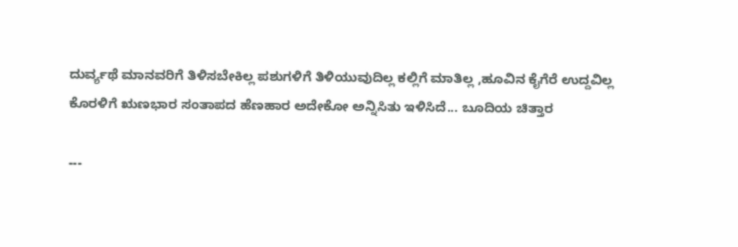ದುರ್ವ್ಯಥೆ ಮಾನವರಿಗೆ ತಿಳಿಸಬೇಕಿಲ್ಲ ಪಶುಗಳಿಗೆ ತಿಳಿಯುವುದಿಲ್ಲ ಕಲ್ಲಿಗೆ ಮಾತಿಲ್ಲ ,ಹೂವಿನ ಕೈಗೆರೆ ಉದ್ದವಿಲ್ಲ ಕೊರಳಿಗೆ ಋಣಭಾರ ಸಂತಾಪದ ಹೆಣಹಾರ ಅದೇಕೋ ಅನ್ನಿಸಿತು ಇಳಿಸಿದೆ... ಬೂದಿಯ ಚಿತ್ತಾರ

---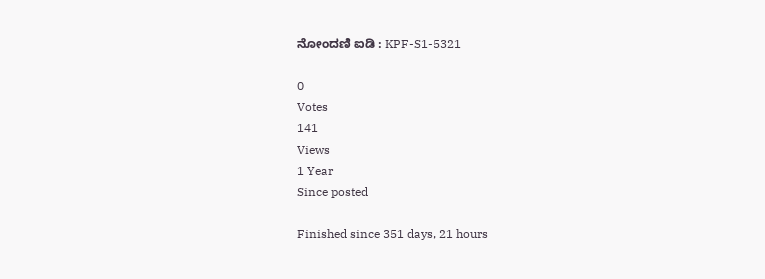ನೋಂದಣಿ ಐಡಿ : KPF-S1-5321

0
Votes
141
Views
1 Year
Since posted

Finished since 351 days, 21 hours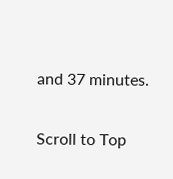and 37 minutes.

Scroll to Top